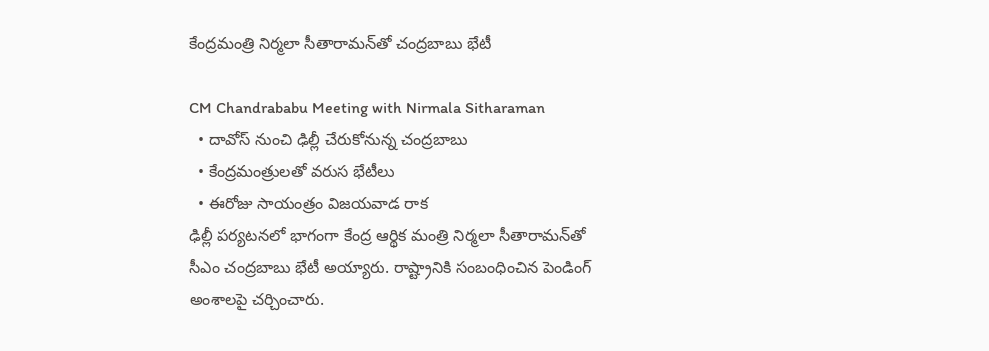కేంద్ర‌మంత్రి నిర్మలా సీతారామ‌న్‌తో చంద్ర‌బాబు భేటీ

CM Chandrababu Meeting with Nirmala Sitharaman
  • దావోస్ నుంచి ఢిల్లీ చేరుకోనున్న చంద్రబాబు
  • కేంద్ర‌మంత్రుల‌తో వ‌రుస భేటీలు
  • ఈరోజు సాయంత్రం విజయవాడ రాక
ఢిల్లీ ప‌ర్య‌ట‌న‌లో భాగంగా కేంద్ర ఆర్థిక మంత్రి నిర్మలా సీతారామ‌న్‌తో సీఎం చంద్ర‌బాబు భేటీ అయ్యారు. రాష్ట్రానికి సంబంధించిన పెండింగ్ అంశాల‌పై చ‌ర్చించారు.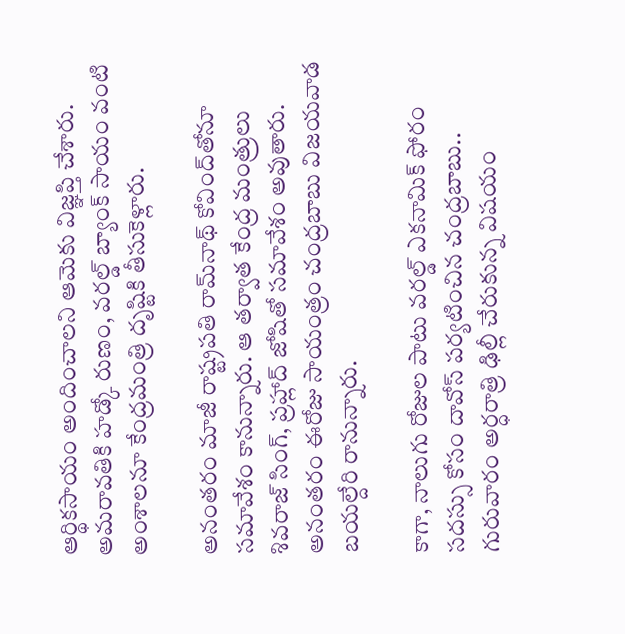ఆర్థిక‌సాయం అందించాల‌ని ఆమెకు విజ్ఞ‌ప్తి చేశారు. అమ‌రావ‌తికి హ‌డ్కో రుణం, వ‌ర‌ల్డ్ బ్యాంక్ సాయం వంటి అంశాల‌నూ కేంద్ర‌మంత్రి దృష్టికి తీసుకెళ్లారు.

అనంత‌రం మాజీ రాష్ట్రపతి రామ్‌నాథ్ కోవింద్‌తోనూ స‌మావేశం కానున్నారు. ఆ త‌ర్వాత‌ కేంద్ర మంత్రులు శివరాజ్ సింగ్, ప్రహ్లాద్ జోషితో సమావేశం అవుతారు. అనంతరం ఈరోజు సాయంత్రం చంద్రబాబు విజయవాడ బయల్దేరి రానున్నారు.

కాగా, నాలుగు రోజుల పాటు వ‌ర‌ల్డ్ ఎక‌నామిక్ ఫోరం స‌ద‌స్సు కోసం దావోస్ ప‌ర్య‌టించిన చంద్ర‌బాబు.. గురువారం అర్ధరాత్రి ఢిల్లీ చేరుకున్న విష‌యం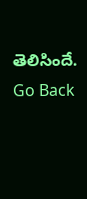తెలిసిందే.
Go Back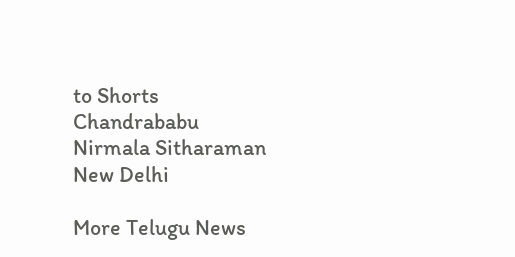to Shorts
Chandrababu
Nirmala Sitharaman
New Delhi

More Telugu News